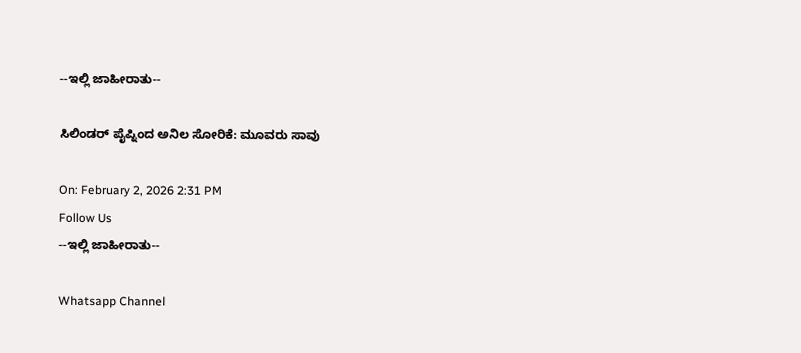--ಇಲ್ಲಿ ಜಾಹೀರಾತು--

ಸಿಲಿಂಡರ್ ಪೈಪ್ನಿಂದ ಅನಿಲ ಸೋರಿಕೆ: ಮೂವರು ಸಾವು

On: February 2, 2026 2:31 PM
Follow Us
--ಇಲ್ಲಿ ಜಾಹೀರಾತು--

Whatsapp Channel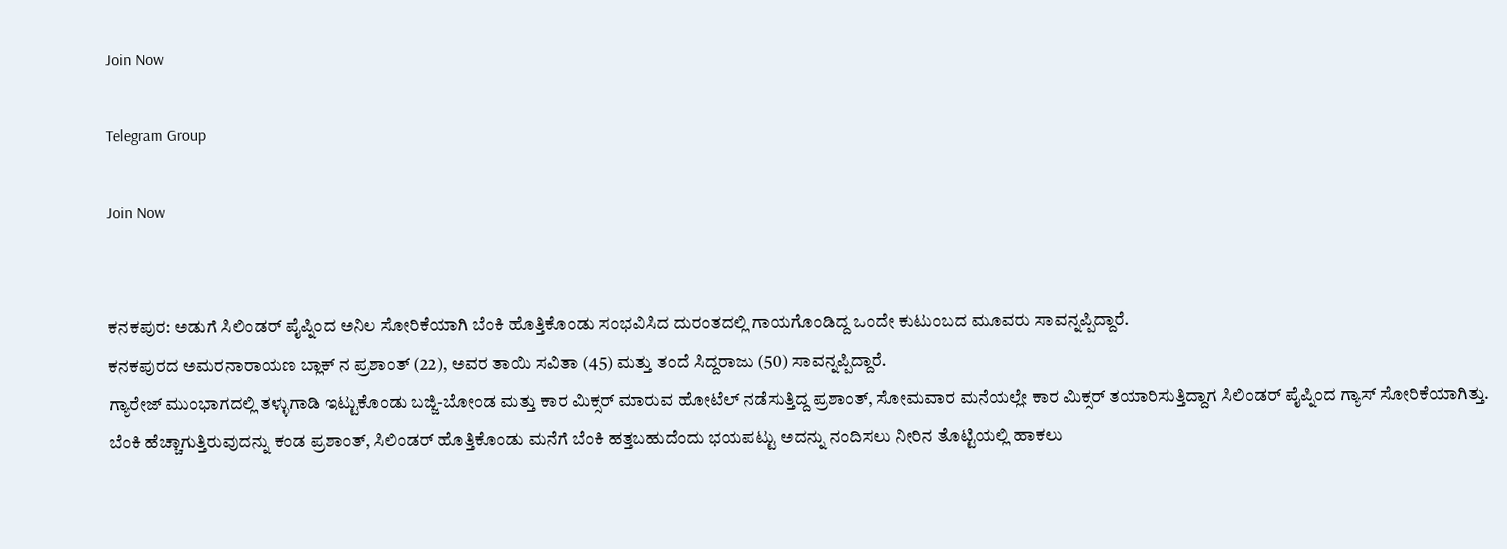Join Now

Telegram Group

Join Now


ಕನಕಪುರ: ಅಡುಗೆ ಸಿಲಿಂಡರ್ ಪೈಪ್ನಿಂದ ಅನಿಲ ಸೋರಿಕೆಯಾಗಿ ಬೆಂಕಿ ಹೊತ್ತಿಕೊಂಡು ಸಂಭವಿಸಿದ ದುರಂತದಲ್ಲಿ ಗಾಯಗೊಂಡಿದ್ದ ಒಂದೇ ಕುಟುಂಬದ ಮೂವರು ಸಾವನ್ನಪ್ಪಿದ್ದಾರೆ.
ಕನಕಪುರದ ಅಮರನಾರಾಯಣ ಬ್ಲಾಕ್ ನ ಪ್ರಶಾಂತ್ (22), ಅವರ ತಾಯಿ ಸವಿತಾ (45) ಮತ್ತು ತಂದೆ ಸಿದ್ದರಾಜು (50) ಸಾವನ್ನಪ್ಪಿದ್ದಾರೆ.
ಗ್ಯಾರೇಜ್ ಮುಂಭಾಗದಲ್ಲಿ ತಳ್ಳುಗಾಡಿ ಇಟ್ಟುಕೊಂಡು ಬಜ್ಜಿ-ಬೋಂಡ ಮತ್ತು ಕಾರ ಮಿಕ್ಸರ್ ಮಾರುವ ಹೋಟೆಲ್ ನಡೆಸುತ್ತಿದ್ದ ಪ್ರಶಾಂತ್, ಸೋಮವಾರ ಮನೆಯಲ್ಲೇ ಕಾರ ಮಿಕ್ಸರ್ ತಯಾರಿಸುತ್ತಿದ್ದಾಗ ಸಿಲಿಂಡರ್ ಪೈಪ್ನಿಂದ ಗ್ಯಾಸ್ ಸೋರಿಕೆಯಾಗಿತ್ತು.
ಬೆಂಕಿ ಹೆಚ್ಚಾಗುತ್ತಿರುವುದನ್ನು ಕಂಡ ಪ್ರಶಾಂತ್, ಸಿಲಿಂಡರ್ ಹೊತ್ತಿಕೊಂಡು ಮನೆಗೆ ಬೆಂಕಿ ಹತ್ತಬಹುದೆಂದು ಭಯಪಟ್ಟು ಅದನ್ನು ನಂದಿಸಲು ನೀರಿನ ತೊಟ್ಟಿಯಲ್ಲಿ ಹಾಕಲು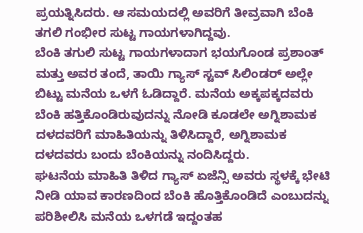ಪ್ರಯತ್ನಿಸಿದರು. ಆ ಸಮಯದಲ್ಲಿ ಅವರಿಗೆ ತೀವ್ರವಾಗಿ ಬೆಂಕಿ ತಗಲಿ ಗಂಭೀರ ಸುಟ್ಟ ಗಾಯಗಳಾಗಿದ್ದವು.
ಬೆಂಕಿ ತಗುಲಿ ಸುಟ್ಟ ಗಾಯಗಳಾದಾಗ ಭಯಗೊಂಡ ಪ್ರಶಾಂತ್ ಮತ್ತು ಅವರ ತಂದೆ, ತಾಯಿ ಗ್ಯಾಸ್ ಸ್ಟವ್ ಸಿಲಿಂಡರ್ ಅಲ್ಲೇ ಬಿಟ್ಟು ಮನೆಯ ಒಳಗೆ ಓಡಿದ್ದಾರೆ. ಮನೆಯ ಅಕ್ಕಪಕ್ಕದವರು ಬೆಂಕಿ ಹತ್ತಿಕೊಂಡಿರುವುದನ್ನು ನೋಡಿ ಕೂಡಲೇ ಅಗ್ನಿಶಾಮಕ ದಳದವರಿಗೆ ಮಾಹಿತಿಯನ್ನು ತಿಳಿಸಿದ್ದಾರೆ, ಅಗ್ನಿಶಾಮಕ ದಳದವರು ಬಂದು ಬೆಂಕಿಯನ್ನು ನಂದಿಸಿದ್ದರು.
ಘಟನೆಯ ಮಾಹಿತಿ ತಿಳಿದ ಗ್ಯಾಸ್ ಏಜೆನ್ಸಿ ಅವರು ಸ್ಥಳಕ್ಕೆ ಭೇಟಿ ನೀಡಿ ಯಾವ ಕಾರಣದಿಂದ ಬೆಂಕಿ ಹೊತ್ತಿಕೊಂಡಿದೆ ಎಂಬುದನ್ನು ಪರಿಶೀಲಿಸಿ ಮನೆಯ ಒಳಗಡೆ ಇದ್ದಂತಹ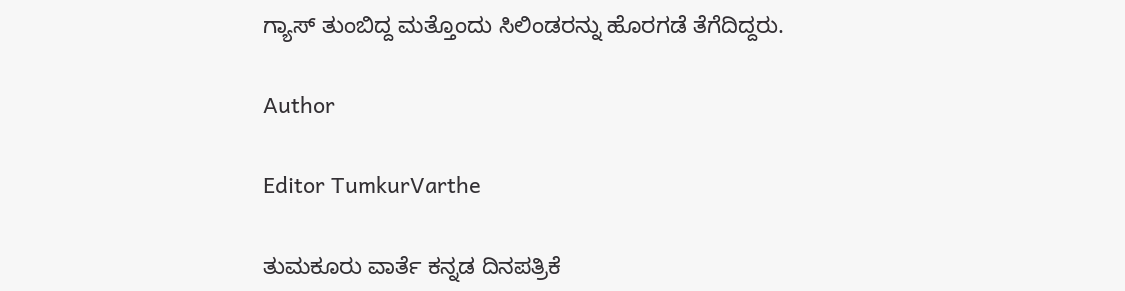ಗ್ಯಾಸ್ ತುಂಬಿದ್ದ ಮತ್ತೊಂದು ಸಿಲಿಂಡರನ್ನು ಹೊರಗಡೆ ತೆಗೆದಿದ್ದರು.

Author

Editor TumkurVarthe

ತುಮಕೂರು ವಾರ್ತೆ ಕನ್ನಡ ದಿನಪತ್ರಿಕೆ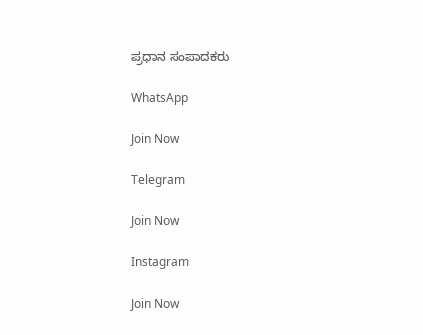ಪ್ರಧಾನ ಸಂಪಾದಕರು

WhatsApp

Join Now

Telegram

Join Now

Instagram

Join Now